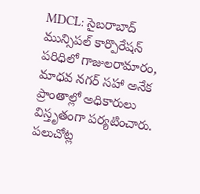MDCL: సైబరాబాద్ మున్సిపల్ కార్పొరేషన్ పరిధిలో గాజులరామారం, మాధవ నగర్ సహా అనేక ప్రాంతాల్లో అధికారులు విస్తృతంగా పర్యటించారు. పలుచోట్ల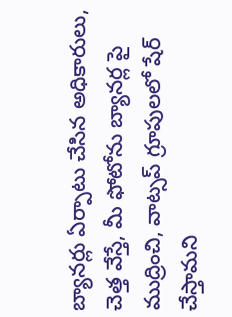బ్యానర్లు ఏర్పాటు చేసిన అధికారులు, చెత్త వేస్తే, మీ ఫోటోను బ్యానర్ల పై ముద్రించి, వాట్సప్ గ్రూపులలో షేర్ చేస్తామని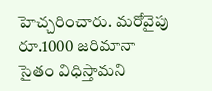హెచ్చరించారు. మరోవైపు రూ.1000 జరిమానా సైతం విధిస్తామని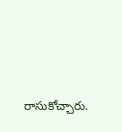రాసుకోచ్చారు.